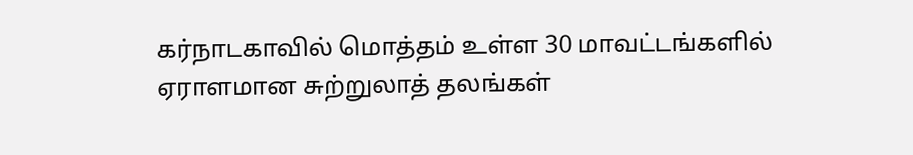கர்நாடகாவில் மொத்தம் உள்ள 30 மாவட்டங்களில் ஏராளமான சுற்றுலாத் தலங்கள்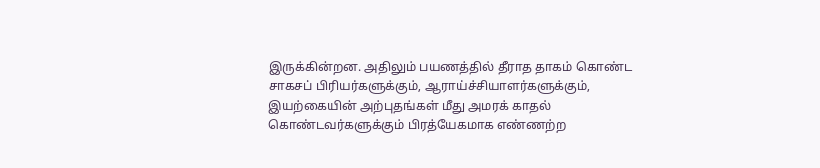இருக்கின்றன. அதிலும் பயணத்தில் தீராத தாகம் கொண்ட சாகசப் பிரியர்களுக்கும், ஆராய்ச்சியாளர்களுக்கும், இயற்கையின் அற்புதங்கள் மீது அமரக் காதல் கொண்டவர்களுக்கும் பிரத்யேகமாக எண்ணற்ற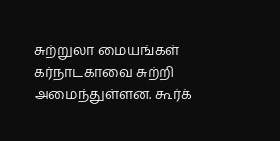சுற்றுலா மையங்கள் கர்நாடகாவை சுற்றி அமைந்துள்ளன. கூர்க்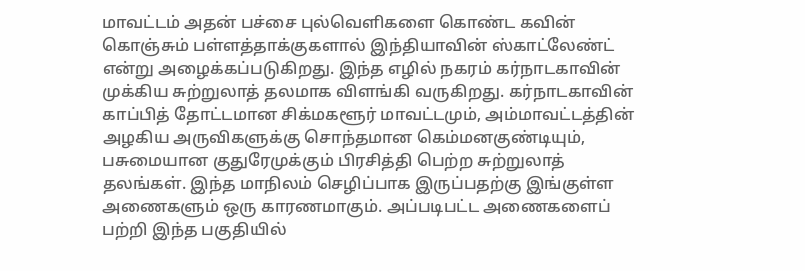மாவட்டம் அதன் பச்சை புல்வெளிகளை கொண்ட கவின் கொஞ்சும் பள்ளத்தாக்குகளால் இந்தியாவின் ஸ்காட்லேண்ட் என்று அழைக்கப்படுகிறது. இந்த எழில் நகரம் கர்நாடகாவின் முக்கிய சுற்றுலாத் தலமாக விளங்கி வருகிறது. கர்நாடகாவின் காப்பித் தோட்டமான சிக்மகளூர் மாவட்டமும், அம்மாவட்டத்தின் அழகிய அருவிகளுக்கு சொந்தமான கெம்மனகுண்டியும், பசுமையான குதுரேமுக்கும் பிரசித்தி பெற்ற சுற்றுலாத் தலங்கள். இந்த மாநிலம் செழிப்பாக இருப்பதற்கு இங்குள்ள அணைகளும் ஒரு காரணமாகும். அப்படிபட்ட அணைகளைப் பற்றி இந்த பகுதியில்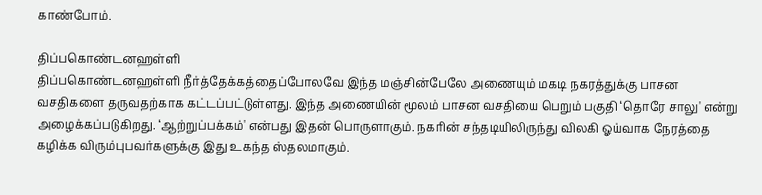காண்போம்.

திப்பகொண்டனஹள்ளி
திப்பகொண்டனஹள்ளி நீர்த்தேக்கத்தைப்போலவே இந்த மஞ்சின்பேலே அணையும் மகடி நகரத்துக்கு பாசன வசதிகளை தருவதற்காக கட்டப்பட்டுள்ளது. இந்த அணையின் மூலம் பாசன வசதியை பெறும் பகுதி ‘தொரே சாலு' என்று அழைக்கப்படுகிறது. ‘ஆற்றுப்பக்கம்' என்பது இதன் பொருளாகும். நகரின் சந்தடியிலிருந்து விலகி ஓய்வாக நேரத்தை கழிக்க விரும்புபவர்களுக்கு இது உகந்த ஸ்தலமாகும்.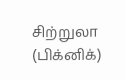சிற்றுலா (பிக்னிக்)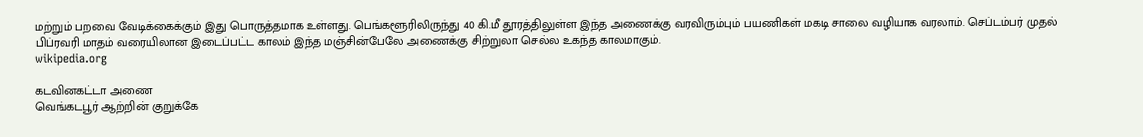மற்றும் பறவை வேடிக்கைக்கும் இது பொருத்தமாக உள்ளது. பெங்களூரிலிருந்து 40 கி.மீ தூரத்திலுள்ள இந்த அணைக்கு வரவிரும்பும் பயணிகள் மகடி சாலை வழியாக வரலாம். செப்டம்பர் முதல் பிப்ரவரி மாதம் வரையிலான இடைப்பட்ட காலம் இந்த மஞ்சின்பேலே அணைக்கு சிற்றுலா செல்ல உகந்த காலமாகும்.
wikipedia.org

கடவினகட்டா அணை
வெங்கடபூர் ஆற்றின் குறுக்கே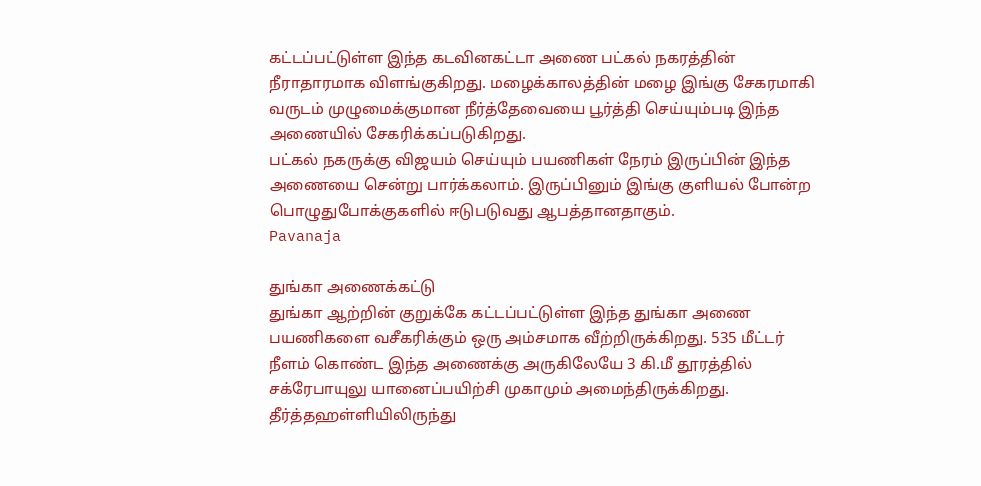கட்டப்பட்டுள்ள இந்த கடவினகட்டா அணை பட்கல் நகரத்தின் நீராதாரமாக விளங்குகிறது. மழைக்காலத்தின் மழை இங்கு சேகரமாகி வருடம் முழுமைக்குமான நீர்த்தேவையை பூர்த்தி செய்யும்படி இந்த அணையில் சேகரிக்கப்படுகிறது.
பட்கல் நகருக்கு விஜயம் செய்யும் பயணிகள் நேரம் இருப்பின் இந்த அணையை சென்று பார்க்கலாம். இருப்பினும் இங்கு குளியல் போன்ற பொழுதுபோக்குகளில் ஈடுபடுவது ஆபத்தானதாகும்.
Pavanaja

துங்கா அணைக்கட்டு
துங்கா ஆற்றின் குறுக்கே கட்டப்பட்டுள்ள இந்த துங்கா அணை பயணிகளை வசீகரிக்கும் ஒரு அம்சமாக வீற்றிருக்கிறது. 535 மீட்டர் நீளம் கொண்ட இந்த அணைக்கு அருகிலேயே 3 கி.மீ தூரத்தில் சக்ரேபாயுலு யானைப்பயிற்சி முகாமும் அமைந்திருக்கிறது. தீர்த்தஹள்ளியிலிருந்து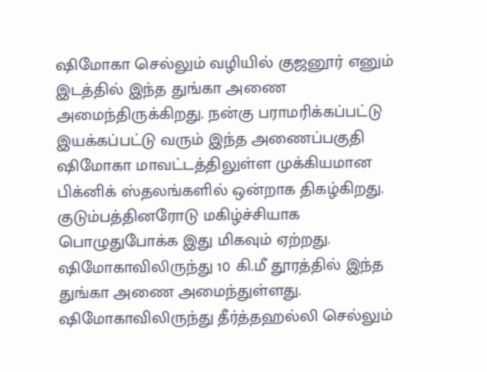ஷிமோகா செல்லும் வழியில் குஜனூர் எனும் இடத்தில் இந்த துங்கா அணை அமைந்திருக்கிறது. நன்கு பராமரிக்கப்பட்டு இயக்கப்பட்டு வரும் இந்த அணைப்பகுதி ஷிமோகா மாவட்டத்திலுள்ள முக்கியமான பிக்னிக் ஸ்தலங்களில் ஒன்றாக திகழ்கிறது. குடும்பத்தினரோடு மகிழ்ச்சியாக பொழுதுபோக்க இது மிகவும் ஏற்றது. ஷிமோகாவிலிருந்து 10 கி.மீ தூரத்தில் இந்த துங்கா அணை அமைந்துள்ளது. ஷிமோகாவிலிருந்து தீர்த்தஹல்லி செல்லும்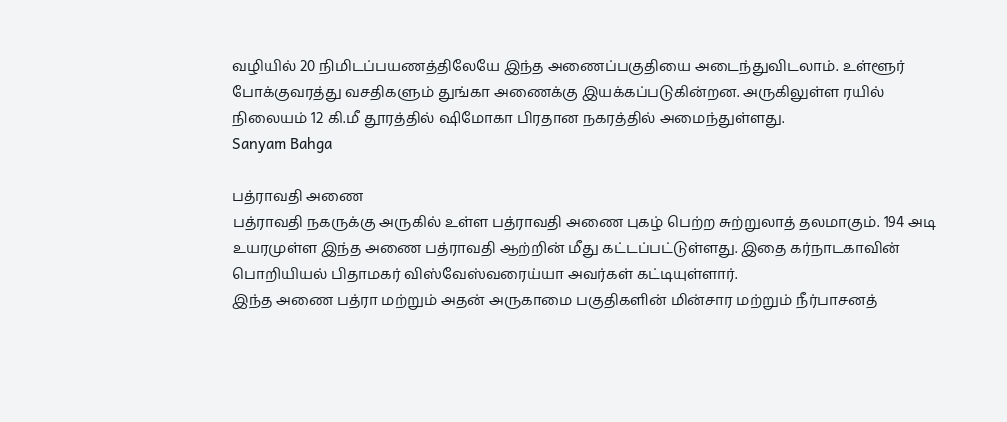வழியில் 20 நிமிடப்பயணத்திலேயே இந்த அணைப்பகுதியை அடைந்துவிடலாம். உள்ளூர் போக்குவரத்து வசதிகளும் துங்கா அணைக்கு இயக்கப்படுகின்றன. அருகிலுள்ள ரயில் நிலையம் 12 கி.மீ தூரத்தில் ஷிமோகா பிரதான நகரத்தில் அமைந்துள்ளது.
Sanyam Bahga

பத்ராவதி அணை
பத்ராவதி நகருக்கு அருகில் உள்ள பத்ராவதி அணை புகழ் பெற்ற சுற்றுலாத் தலமாகும். 194 அடி உயரமுள்ள இந்த அணை பத்ராவதி ஆற்றின் மீது கட்டப்பட்டுள்ளது. இதை கர்நாடகாவின் பொறியியல் பிதாமகர் விஸ்வேஸ்வரைய்யா அவர்கள் கட்டியுள்ளார்.
இந்த அணை பத்ரா மற்றும் அதன் அருகாமை பகுதிகளின் மின்சார மற்றும் நீர்பாசனத்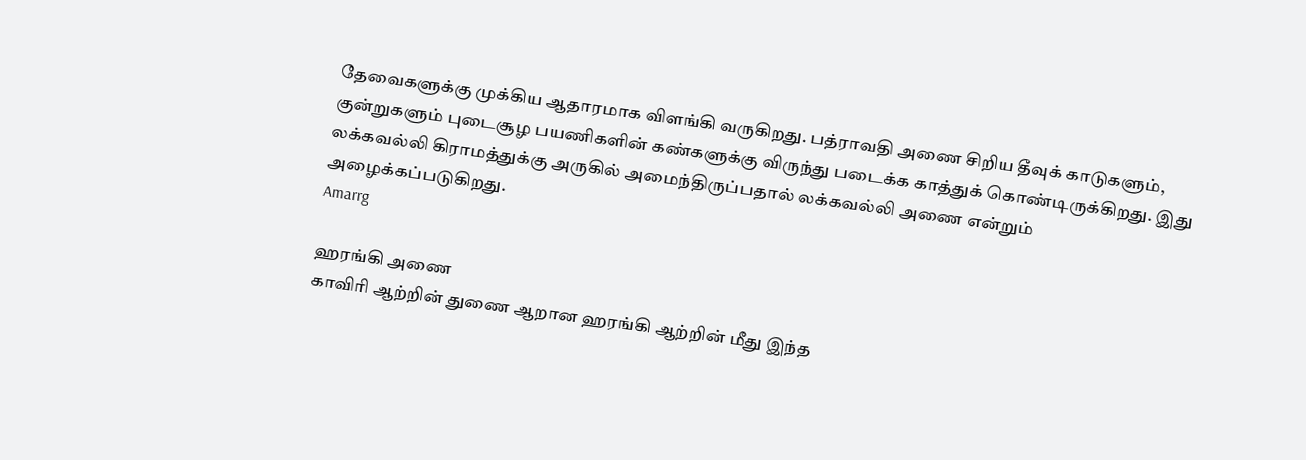தேவைகளுக்கு முக்கிய ஆதாரமாக விளங்கி வருகிறது. பத்ராவதி அணை சிறிய தீவுக் காடுகளும், குன்றுகளும் புடைசூழ பயணிகளின் கண்களுக்கு விருந்து படைக்க காத்துக் கொண்டிருக்கிறது. இது லக்கவல்லி கிராமத்துக்கு அருகில் அமைந்திருப்பதால் லக்கவல்லி அணை என்றும் அழைக்கப்படுகிறது.
Amarrg

ஹரங்கி அணை
காவிரி ஆற்றின் துணை ஆறான ஹரங்கி ஆற்றின் மீது இந்த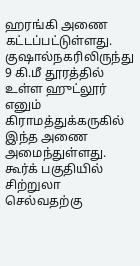ஹரங்கி அணை கட்டப்பட்டுள்ளது. குஷால்நகரிலிருந்து 9 கி.மீ தூரத்தில் உள்ள ஹுட்லூர் எனும் கிராமத்துக்கருகில் இந்த அணை அமைந்துள்ளது.
கூர்க் பகுதியில் சிற்றுலா செல்வதற்கு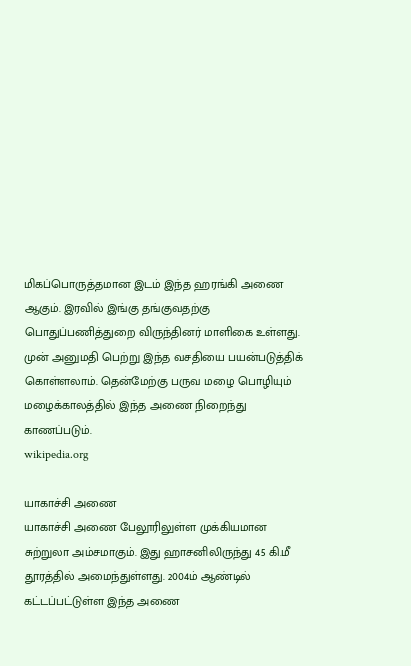மிகப்பொருத்தமான இடம் இந்த ஹரங்கி அணை ஆகும். இரவில் இங்கு தங்குவதற்கு பொதுப்பணித்துறை விருந்தினர் மாளிகை உள்ளது. முன் அனுமதி பெற்று இந்த வசதியை பயன்படுத்திக் கொள்ளலாம். தென்மேற்கு பருவ மழை பொழியும் மழைக்காலத்தில் இந்த அணை நிறைந்து காணப்படும்.
wikipedia.org

யாகாச்சி அணை
யாகாச்சி அணை பேலூரிலுள்ள முக்கியமான சுற்றுலா அம்சமாகும். இது ஹாசனிலிருந்து 45 கி.மீ தூரத்தில் அமைந்துள்ளது. 2004ம் ஆண்டில் கட்டப்பட்டுள்ள இந்த அணை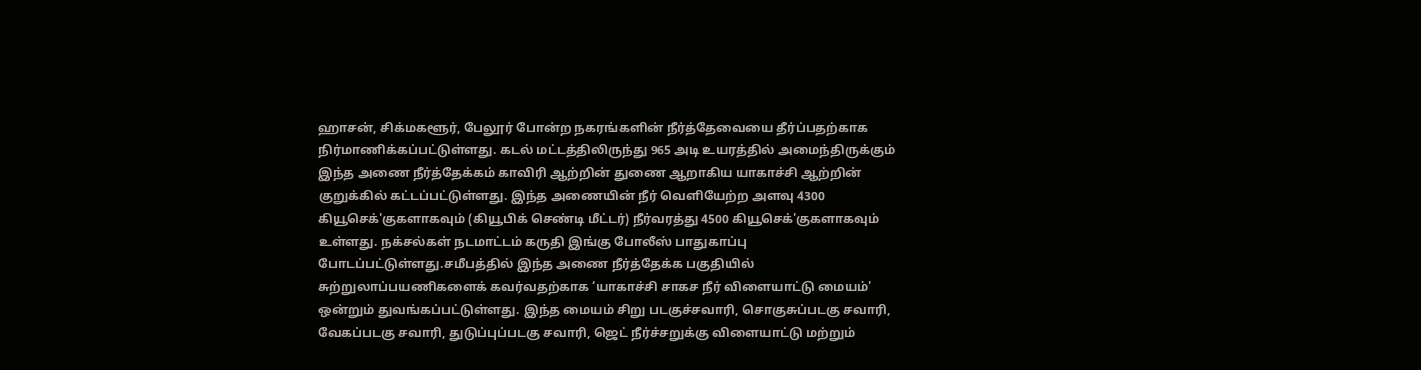ஹாசன், சிக்மகளூர், பேலூர் போன்ற நகரங்களின் நீர்த்தேவையை தீர்ப்பதற்காக நிர்மாணிக்கப்பட்டுள்ளது. கடல் மட்டத்திலிருந்து 965 அடி உயரத்தில் அமைந்திருக்கும் இந்த அணை நீர்த்தேக்கம் காவிரி ஆற்றின் துணை ஆறாகிய யாகாச்சி ஆற்றின் குறுக்கில் கட்டப்பட்டுள்ளது. இந்த அணையின் நீர் வெளியேற்ற அளவு 4300 கியூசெக்'குகளாகவும் (கியூபிக் செண்டி மீட்டர்) நீர்வரத்து 4500 கியூசெக்'குகளாகவும் உள்ளது. நக்சல்கள் நடமாட்டம் கருதி இங்கு போலீஸ் பாதுகாப்பு போடப்பட்டுள்ளது.சமீபத்தில் இந்த அணை நீர்த்தேக்க பகுதியில் சுற்றுலாப்பயணிகளைக் கவர்வதற்காக ‘யாகாச்சி சாகச நீர் விளையாட்டு மையம்' ஒன்றும் துவங்கப்பட்டுள்ளது. இந்த மையம் சிறு படகுச்சவாரி, சொகுசுப்படகு சவாரி, வேகப்படகு சவாரி, துடுப்புப்படகு சவாரி, ஜெட் நீர்ச்சறுக்கு விளையாட்டு மற்றும்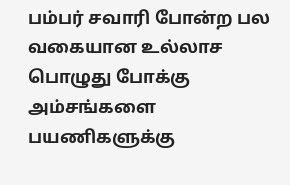பம்பர் சவாரி போன்ற பல வகையான உல்லாச பொழுது போக்கு அம்சங்களை பயணிகளுக்கு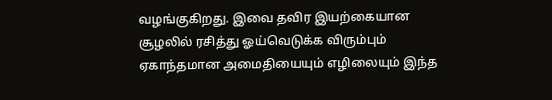வழங்குகிறது. இவை தவிர இயற்கையான சூழலில் ரசித்து ஓய்வெடுக்க விரும்பும் ஏகாந்தமான அமைதியையும் எழிலையும் இந்த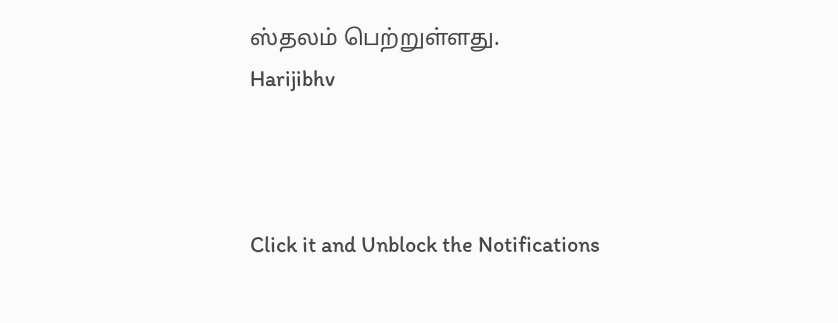ஸ்தலம் பெற்றுள்ளது.
Harijibhv



Click it and Unblock the Notifications